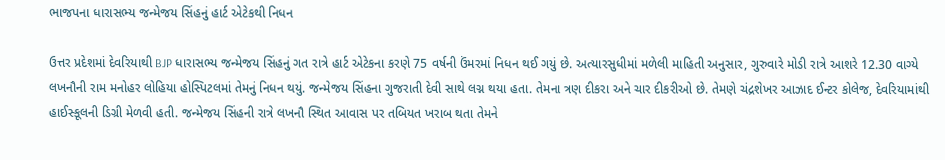ભાજપના ધારાસભ્ય જન્મેજય સિંહનું હાર્ટ એટેકથી નિધન

ઉત્તર પ્રદેશમાં દેવરિયાથી BJP ધારાસભ્ય જન્મેજય સિંહનું ગત રાત્રે હાર્ટ એટેકના કરણે 75 વર્ષની ઉંમરમાં નિધન થઈ ગયું છે. અત્યારસુધીમાં મળેલી માહિતી અનુસાર, ગુરુવારે મોડી રાત્રે આશરે 12.30 વાગ્યે લખનૌની રામ મનોહર લોહિયા હોસ્પિટલમાં તેમનું નિધન થયું. જન્મેજય સિંહના ગુજરાતી દેવી સાથે લગ્ન થયા હતા. તેમના ત્રણ દીકરા અને ચાર દીકરીઓ છે. તેમણે ચંદ્રશેખર આઝાદ ઈન્ટર કોલેજ, દેવરિયામાંથી હાઈસ્કૂલની ડિગ્રી મેળવી હતી. જન્મેજય સિંહની રાત્રે લખનૌ સ્થિત આવાસ પર તબિયત ખરાબ થતા તેમને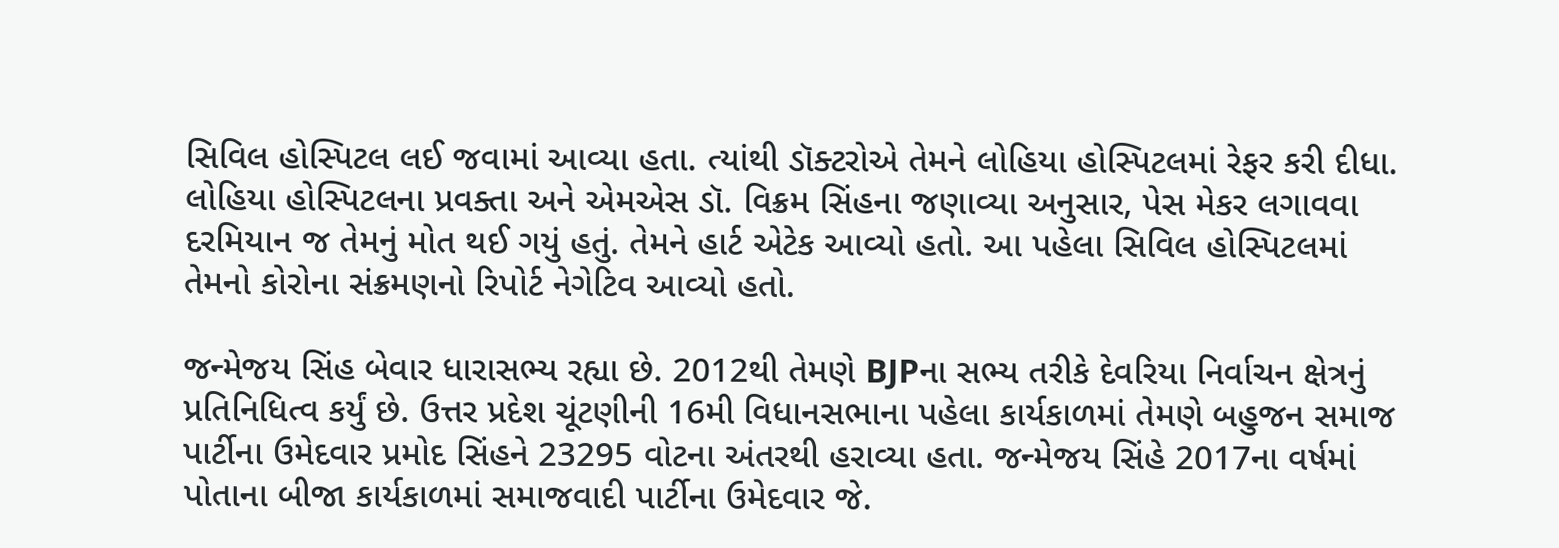સિવિલ હોસ્પિટલ લઈ જવામાં આવ્યા હતા. ત્યાંથી ડૉક્ટરોએ તેમને લોહિયા હોસ્પિટલમાં રેફર કરી દીધા. લોહિયા હોસ્પિટલના પ્રવક્તા અને એમએસ ડૉ. વિક્રમ સિંહના જણાવ્યા અનુસાર, પેસ મેકર લગાવવા દરમિયાન જ તેમનું મોત થઈ ગયું હતું. તેમને હાર્ટ એટેક આવ્યો હતો. આ પહેલા સિવિલ હોસ્પિટલમાં તેમનો કોરોના સંક્રમણનો રિપોર્ટ નેગેટિવ આવ્યો હતો.

જન્મેજય સિંહ બેવાર ધારાસભ્ય રહ્યા છે. 2012થી તેમણે BJPના સભ્ય તરીકે દેવરિયા નિર્વાચન ક્ષેત્રનું પ્રતિનિધિત્વ કર્યું છે. ઉત્તર પ્રદેશ ચૂંટણીની 16મી વિધાનસભાના પહેલા કાર્યકાળમાં તેમણે બહુજન સમાજ પાર્ટીના ઉમેદવાર પ્રમોદ સિંહને 23295 વોટના અંતરથી હરાવ્યા હતા. જન્મેજય સિંહે 2017ના વર્ષમાં પોતાના બીજા કાર્યકાળમાં સમાજવાદી પાર્ટીના ઉમેદવાર જે.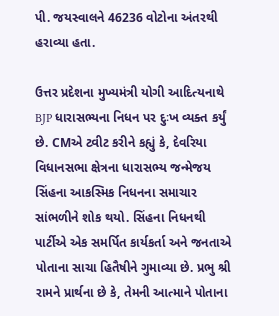પી. જયસ્વાલને 46236 વોટોના અંતરથી હરાવ્યા હતા.

ઉત્તર પ્રદેશના મુખ્યમંત્રી યોગી આદિત્યનાથે BJP ધારાસભ્યના નિધન પર દુઃખ વ્યક્ત કર્યું છે. CMએ ટ્વીટ કરીને કહ્યું કે, દેવરિયા વિધાનસભા ક્ષેત્રના ધારાસભ્ય જન્મેજય સિંહના આકસ્મિક નિધનના સમાચાર સાંભળીને શોક થયો. સિંહના નિધનથી પાર્ટીએ એક સમર્પિત કાર્યકર્તા અને જનતાએ પોતાના સાચા હિતૈષીને ગુમાવ્યા છે. પ્રભુ શ્રી રામને પ્રાર્થના છે કે, તેમની આત્માને પોતાના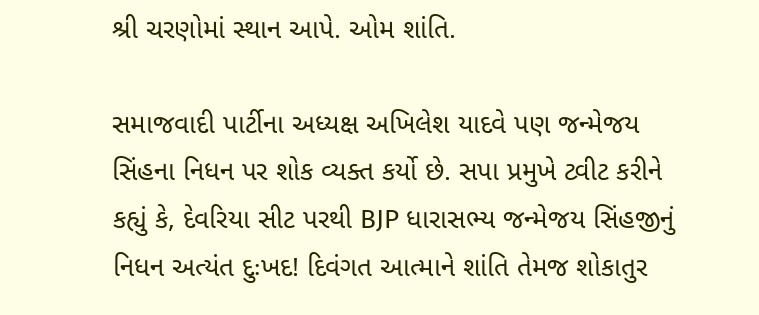શ્રી ચરણોમાં સ્થાન આપે. ઓમ શાંતિ.

સમાજવાદી પાર્ટીના અધ્યક્ષ અખિલેશ યાદવે પણ જન્મેજય સિંહના નિધન પર શોક વ્યક્ત કર્યો છે. સપા પ્રમુખે ટ્વીટ કરીને કહ્યું કે, દેવરિયા સીટ પરથી BJP ધારાસભ્ય જન્મેજય સિંહજીનું નિધન અત્યંત દુઃખદ! દિવંગત આત્માને શાંતિ તેમજ શોકાતુર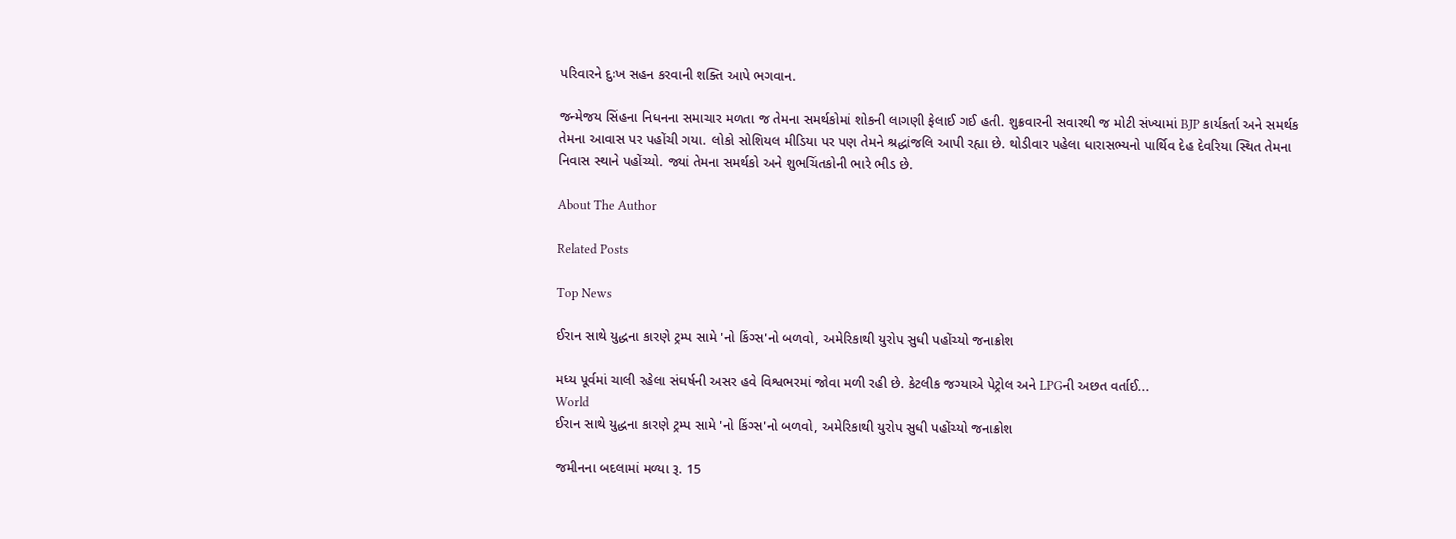પરિવારને દુઃખ સહન કરવાની શક્તિ આપે ભગવાન.

જન્મેજય સિંહના નિધનના સમાચાર મળતા જ તેમના સમર્થકોમાં શોકની લાગણી ફેલાઈ ગઈ હતી. શુક્રવારની સવારથી જ મોટી સંખ્યામાં BJP કાર્યકર્તા અને સમર્થક તેમના આવાસ પર પહોંચી ગયા. લોકો સોશિયલ મીડિયા પર પણ તેમને શ્રદ્ધાંજલિ આપી રહ્યા છે. થોડીવાર પહેલા ધારાસભ્યનો પાર્થિવ દેહ દેવરિયા સ્થિત તેમના નિવાસ સ્થાને પહોંચ્યો. જ્યાં તેમના સમર્થકો અને શુભચિંતકોની ભારે ભીડ છે.

About The Author

Related Posts

Top News

ઈરાન સાથે યુદ્ધના કારણે ટ્રમ્પ સામે 'નો કિંગ્સ'નો બળવો, અમેરિકાથી યુરોપ સુધી પહોંચ્યો જનાક્રોશ

મધ્ય પૂર્વમાં ચાલી રહેલા સંઘર્ષની અસર હવે વિશ્વભરમાં જોવા મળી રહી છે. કેટલીક જગ્યાએ પેટ્રોલ અને LPGની અછત વર્તાઈ...
World
ઈરાન સાથે યુદ્ધના કારણે ટ્રમ્પ સામે 'નો કિંગ્સ'નો બળવો, અમેરિકાથી યુરોપ સુધી પહોંચ્યો જનાક્રોશ

જમીનના બદલામાં મળ્યા રૂ. 15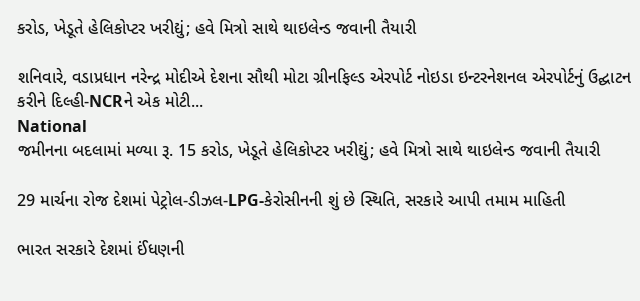કરોડ, ખેડૂતે હેલિકોપ્ટર ખરીદ્યું; હવે મિત્રો સાથે થાઇલેન્ડ જવાની તૈયારી

શનિવારે, વડાપ્રધાન નરેન્દ્ર મોદીએ દેશના સૌથી મોટા ગ્રીનફિલ્ડ એરપોર્ટ નોઇડા ઇન્ટરનેશનલ એરપોર્ટનું ઉદ્ઘાટન કરીને દિલ્હી-NCRને એક મોટી...
National
જમીનના બદલામાં મળ્યા રૂ. 15 કરોડ, ખેડૂતે હેલિકોપ્ટર ખરીદ્યું; હવે મિત્રો સાથે થાઇલેન્ડ જવાની તૈયારી

29 માર્ચના રોજ દેશમાં પેટ્રોલ-ડીઝલ-LPG-કેરોસીનની શું છે સ્થિતિ, સરકારે આપી તમામ માહિતી

ભારત સરકારે દેશમાં ઈંધણની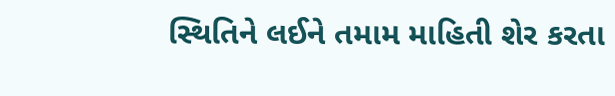સ્થિતિને લઈને તમામ માહિતી શેર કરતા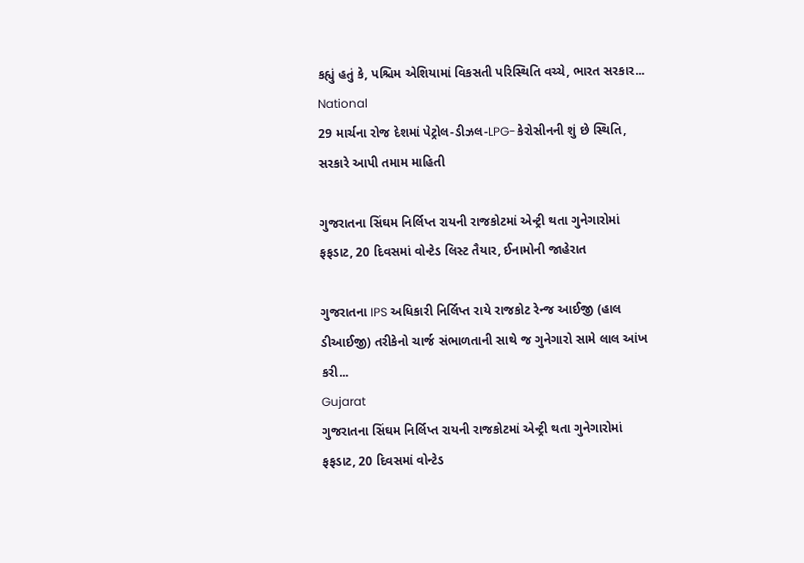કહ્યું હતું કે, પશ્ચિમ એશિયામાં વિકસતી પરિસ્થિતિ વચ્ચે, ભારત સરકાર...
National
29 માર્ચના રોજ દેશમાં પેટ્રોલ-ડીઝલ-LPG-કેરોસીનની શું છે સ્થિતિ, સરકારે આપી તમામ માહિતી

ગુજરાતના સિંઘમ નિર્લિપ્ત રાયની રાજકોટમાં એન્ટ્રી થતા ગુનેગારોમાં ફફડાટ, 20 દિવસમાં વોન્ટેડ લિસ્ટ તૈયાર, ઈનામોની જાહેરાત

ગુજરાતના IPS અધિકારી નિર્લિપ્ત રાયે રાજકોટ રેન્જ આઈજી (હાલ ડીઆઈજી) તરીકેનો ચાર્જ સંભાળતાની સાથે જ ગુનેગારો સામે લાલ આંખ કરી...
Gujarat
ગુજરાતના સિંઘમ નિર્લિપ્ત રાયની રાજકોટમાં એન્ટ્રી થતા ગુનેગારોમાં ફફડાટ, 20 દિવસમાં વોન્ટેડ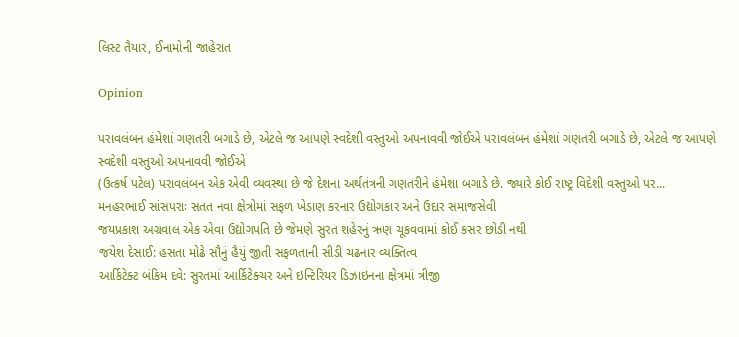લિસ્ટ તૈયાર, ઈનામોની જાહેરાત

Opinion

પરાવલંબન હંમેશાં ગણતરી બગાડે છે, એટલે જ આપણે સ્વદેશી વસ્તુઓ અપનાવવી જોઈએ પરાવલંબન હંમેશાં ગણતરી બગાડે છે, એટલે જ આપણે સ્વદેશી વસ્તુઓ અપનાવવી જોઈએ
(ઉત્કર્ષ પટેલ) પરાવલંબન એક એવી વ્યવસ્થા છે જે દેશના અર્થતંત્રની ગણતરીને હંમેશા બગાડે છે. જ્યારે કોઈ રાષ્ટ્ર વિદેશી વસ્તુઓ પર...
મનહરભાઈ સાંસપરાઃ સતત નવા ક્ષેત્રોમાં સફળ ખેડાણ કરનાર ઉદ્યોગકાર અને ઉદાર સમાજસેવી
જયપ્રકાશ અગ્રવાલ એક એવા ઉદ્યોગપતિ છે જેમણે સુરત શહેરનું ઋણ ચૂકવવામાં કોઈ કસર છોડી નથી
જયેશ દેસાઈ: હસતા મોઢે સૌનું હૈયું જીતી સફળતાની સીડી ચઢનાર વ્યક્તિત્વ
આર્કિટેક્ટ બંકિમ દવે: સુરતમાં આર્કિટેક્ચર અને ઇન્ટિરિયર ડિઝાઇનના ક્ષેત્રમાં ત્રીજી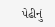પેઢીનું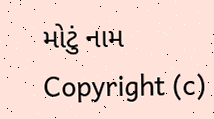મોટું નામ
Copyright (c)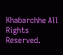Khabarchhe All Rights Reserved.